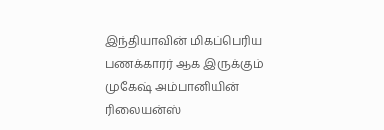இந்தியாவின் மிகப்பெரிய பணக்காரர் ஆக இருக்கும் முகேஷ் அம்பானியின் ரிலையன்ஸ்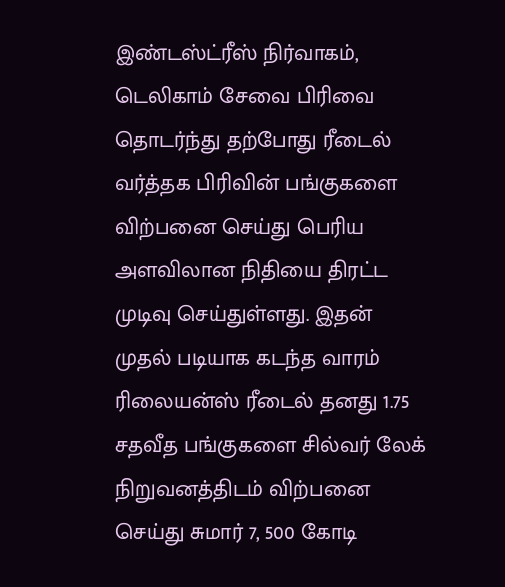இண்டஸ்ட்ரீஸ் நிர்வாகம், டெலிகாம் சேவை பிரிவை தொடர்ந்து தற்போது ரீடைல் வர்த்தக பிரிவின் பங்குகளை விற்பனை செய்து பெரிய அளவிலான நிதியை திரட்ட முடிவு செய்துள்ளது. இதன் முதல் படியாக கடந்த வாரம் ரிலையன்ஸ் ரீடைல் தனது 1.75 சதவீத பங்குகளை சில்வர் லேக் நிறுவனத்திடம் விற்பனை செய்து சுமார் 7, 500 கோடி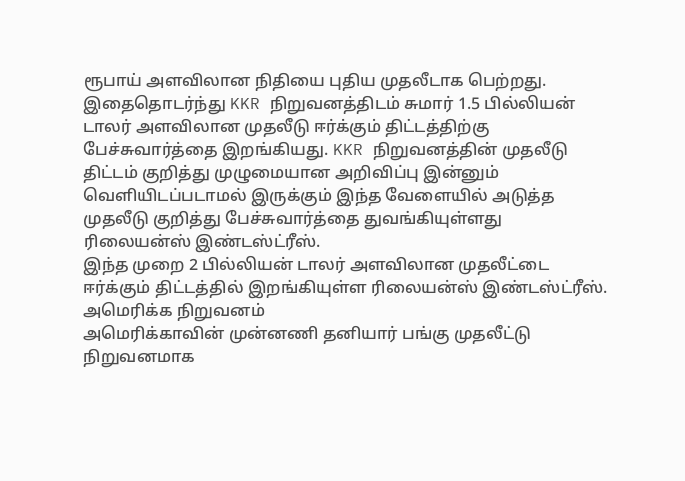ரூபாய் அளவிலான நிதியை புதிய முதலீடாக பெற்றது.
இதைதொடர்ந்து KKR நிறுவனத்திடம் சுமார் 1.5 பில்லியன் டாலர் அளவிலான முதலீடு ஈர்க்கும் திட்டத்திற்கு பேச்சுவார்த்தை இறங்கியது. KKR நிறுவனத்தின் முதலீடு திட்டம் குறித்து முழுமையான அறிவிப்பு இன்னும் வெளியிடப்படாமல் இருக்கும் இந்த வேளையில் அடுத்த முதலீடு குறித்து பேச்சுவார்த்தை துவங்கியுள்ளது ரிலையன்ஸ் இண்டஸ்ட்ரீஸ்.
இந்த முறை 2 பில்லியன் டாலர் அளவிலான முதலீட்டை ஈர்க்கும் திட்டத்தில் இறங்கியுள்ள ரிலையன்ஸ் இண்டஸ்ட்ரீஸ்.
அமெரிக்க நிறுவனம்
அமெரிக்காவின் முன்னணி தனியார் பங்கு முதலீட்டு நிறுவனமாக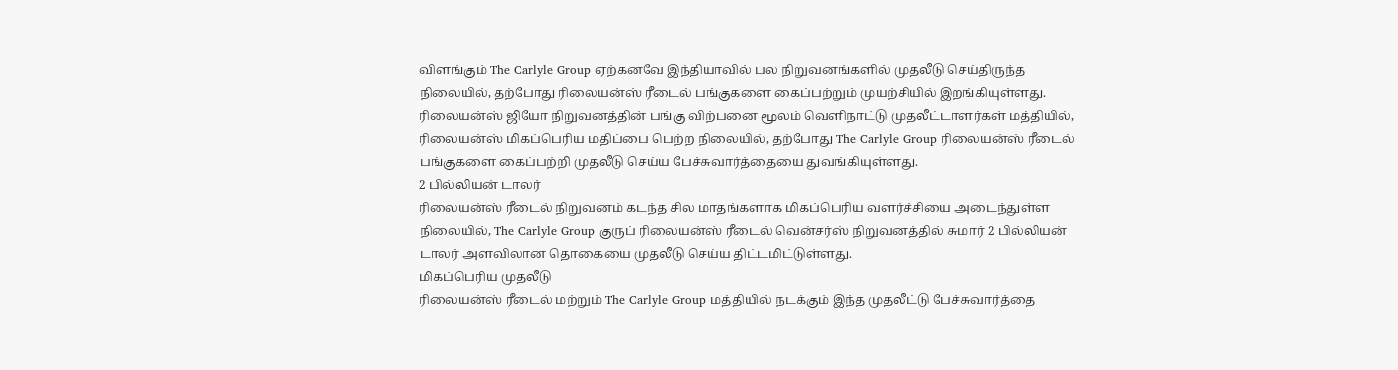விளங்கும் The Carlyle Group ஏற்கனவே இந்தியாவில் பல நிறுவனங்களில் முதலீடு செய்திருந்த நிலையில், தற்போது ரிலையன்ஸ் ரீடைல் பங்குகளை கைப்பற்றும் முயற்சியில் இறங்கியுள்ளது.
ரிலையன்ஸ் ஜியோ நிறுவனத்தின் பங்கு விற்பனை மூலம் வெளிநாட்டு முதலீட்டாளர்கள் மத்தியில், ரிலையன்ஸ் மிகப்பெரிய மதிப்பை பெற்ற நிலையில், தற்போது The Carlyle Group ரிலையன்ஸ் ரீடைல் பங்குகளை கைப்பற்றி முதலீடு செய்ய பேச்சுவார்த்தையை துவங்கியுள்ளது.
2 பில்லியன் டாலர்
ரிலையன்ஸ் ரீடைல் நிறுவனம் கடந்த சில மாதங்களாக மிகப்பெரிய வளர்ச்சியை அடைந்துள்ள நிலையில், The Carlyle Group குருப் ரிலையன்ஸ் ரீடைல் வென்சர்ஸ் நிறுவனத்தில் சுமார் 2 பில்லியன் டாலர் அளவிலான தொகையை முதலீடு செய்ய திட்டமிட்டுள்ளது.
மிகப்பெரிய முதலீடு
ரிலையன்ஸ் ரீடைல் மற்றும் The Carlyle Group மத்தியில் நடக்கும் இந்த முதலீட்டு பேச்சுவார்த்தை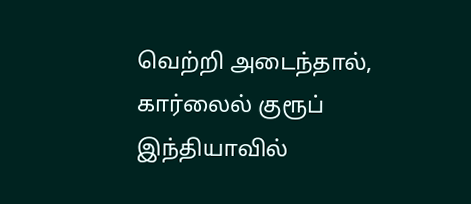வெற்றி அடைந்தால், கார்லைல் குரூப் இந்தியாவில்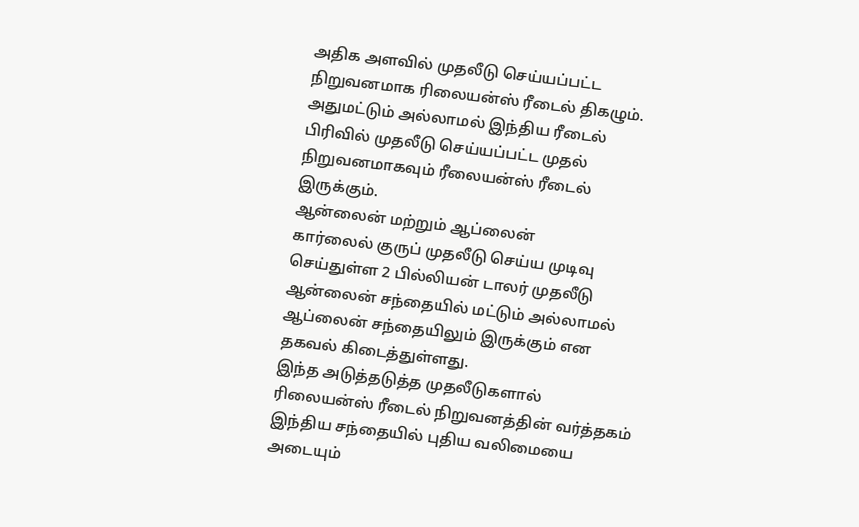அதிக அளவில் முதலீடு செய்யப்பட்ட நிறுவனமாக ரிலையன்ஸ் ரீடைல் திகழும்.
அதுமட்டும் அல்லாமல் இந்திய ரீடைல் பிரிவில் முதலீடு செய்யப்பட்ட முதல் நிறுவனமாகவும் ரீலையன்ஸ் ரீடைல் இருக்கும்.
ஆன்லைன் மற்றும் ஆப்லைன்
கார்லைல் குருப் முதலீடு செய்ய முடிவு செய்துள்ள 2 பில்லியன் டாலர் முதலீடு ஆன்லைன் சந்தையில் மட்டும் அல்லாமல் ஆப்லைன் சந்தையிலும் இருக்கும் என தகவல் கிடைத்துள்ளது.
இந்த அடுத்தடுத்த முதலீடுகளால் ரிலையன்ஸ் ரீடைல் நிறுவனத்தின் வர்த்தகம் இந்திய சந்தையில் புதிய வலிமையை அடையும்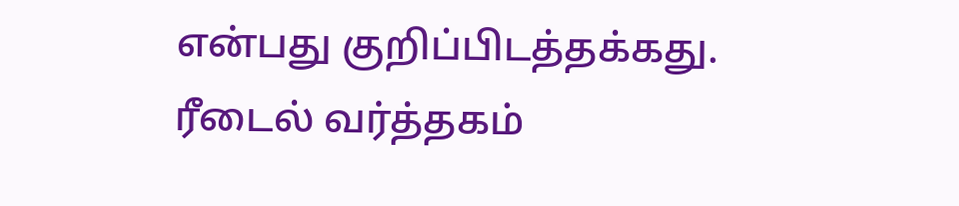என்பது குறிப்பிடத்தக்கது.
ரீடைல் வர்த்தகம்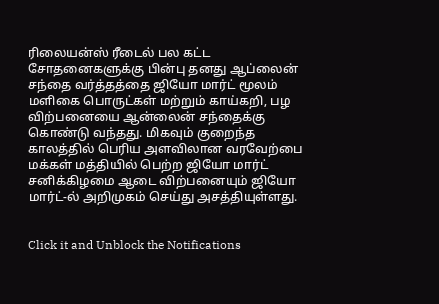ரிலையன்ஸ் ரீடைல் பல கட்ட சோதனைகளுக்கு பின்பு தனது ஆப்லைன் சந்தை வர்த்தத்தை ஜியோ மார்ட் மூலம் மளிகை பொருட்கள் மற்றும் காய்கறி, பழ விற்பனையை ஆன்லைன் சந்தைக்கு கொண்டு வந்தது. மிகவும் குறைந்த காலத்தில் பெரிய அளவிலான வரவேற்பை மக்கள் மத்தியில் பெற்ற ஜியோ மார்ட் சனிக்கிழமை ஆடை விற்பனையும் ஜியோ மார்ட்-ல் அறிமுகம் செய்து அசத்தியுள்ளது.


Click it and Unblock the Notifications